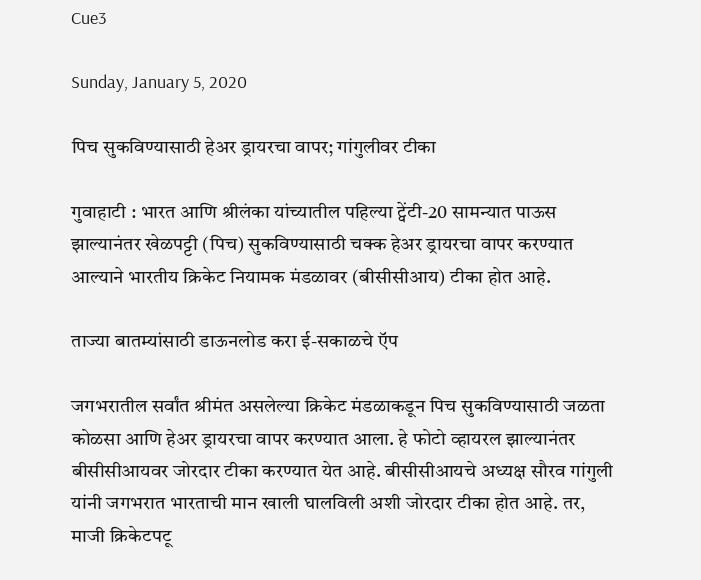Cue3

Sunday, January 5, 2020

पिच सुकविण्यासाठी हेअर ड्रायरचा वापर; गांगुलीवर टीका

गुवाहाटी : भारत आणि श्रीलंका यांच्यातील पहिल्या ट्वेंटी-20 सामन्यात पाऊस झाल्यानंतर खेळपट्टी (पिच) सुकविण्यासाठी चक्क हेअर ड्रायरचा वापर करण्यात आल्याने भारतीय क्रिकेट नियामक मंडळावर (बीसीसीआय) टीका होत आहे.

ताज्या बातम्यांसाठी डाऊनलोड करा ई-सकाळचे ऍप

जगभरातील सर्वांत श्रीमंत असलेल्या क्रिकेट मंडळाकडून पिच सुकविण्यासाठी जळता कोळसा आणि हेअर ड्रायरचा वापर करण्यात आला. हे फोटो व्हायरल झाल्यानंतर बीसीसीआयवर जोरदार टीका करण्यात येत आहे. बीसीसीआयचे अध्यक्ष सौरव गांगुली यांनी जगभरात भारताची मान खाली घालविली अशी जोरदार टीका होत आहे. तर, माजी क्रिकेटपटू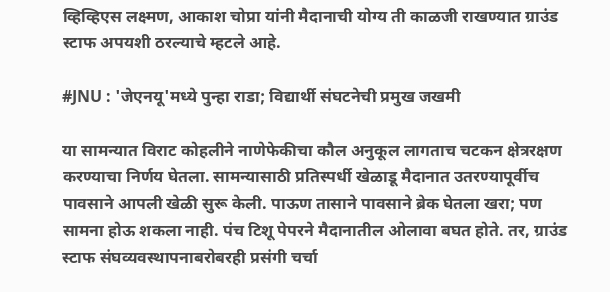व्हिव्हिएस लक्ष्मण, आकाश चोप्रा यांनी मैदानाची योग्य ती काळजी राखण्यात ग्राउंड स्टाफ अपयशी ठरल्याचे म्हटले आहे.

#JNU : 'जेएनयू'मध्ये पुन्हा राडा; विद्यार्थी संघटनेची प्रमुख जखमी

या सामन्यात विराट कोहलीने नाणेफेकीचा कौल अनुकूल लागताच चटकन क्षेत्ररक्षण करण्याचा निर्णय घेतला. सामन्यासाठी प्रतिस्पर्धी खेळाडू मैदानात उतरण्यापूर्वीच पावसाने आपली खेळी सुरू केली. पाऊण तासाने पावसाने ब्रेक घेतला खरा; पण सामना होऊ शकला नाही. पंच टिशू पेपरने मैदानातील ओलावा बघत होते. तर, ग्राउंड स्टाफ संघव्यवस्थापनाबरोबरही प्रसंगी चर्चा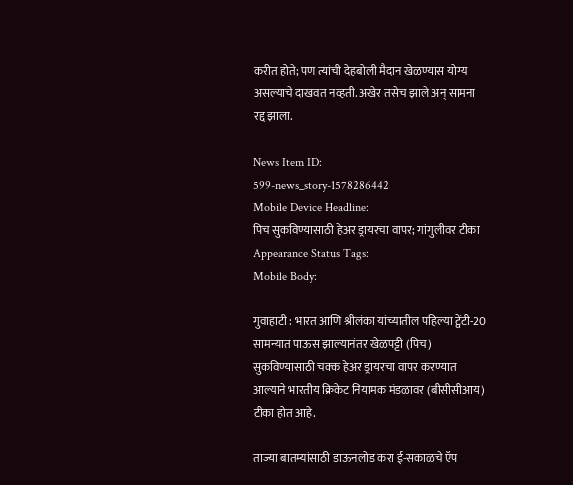करीत होते; पण त्यांची देहबोली मैदान खेळण्यास योग्य असल्याचे दाखवत नव्हती. अखेर तसेच झाले अन् सामना रद्द झाला.

News Item ID:
599-news_story-1578286442
Mobile Device Headline:
पिच सुकविण्यासाठी हेअर ड्रायरचा वापर; गांगुलीवर टीका
Appearance Status Tags:
Mobile Body:

गुवाहाटी : भारत आणि श्रीलंका यांच्यातील पहिल्या ट्वेंटी-20 सामन्यात पाऊस झाल्यानंतर खेळपट्टी (पिच) सुकविण्यासाठी चक्क हेअर ड्रायरचा वापर करण्यात आल्याने भारतीय क्रिकेट नियामक मंडळावर (बीसीसीआय) टीका होत आहे.

ताज्या बातम्यांसाठी डाऊनलोड करा ई-सकाळचे ऍप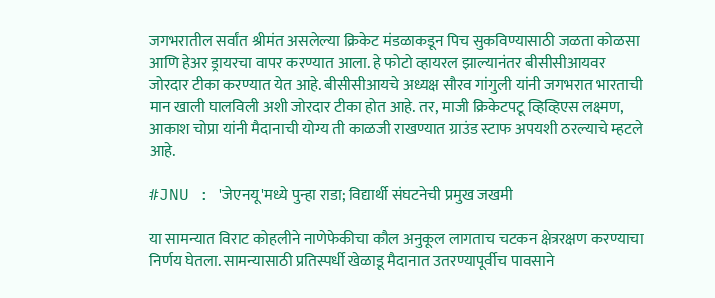जगभरातील सर्वांत श्रीमंत असलेल्या क्रिकेट मंडळाकडून पिच सुकविण्यासाठी जळता कोळसा आणि हेअर ड्रायरचा वापर करण्यात आला. हे फोटो व्हायरल झाल्यानंतर बीसीसीआयवर जोरदार टीका करण्यात येत आहे. बीसीसीआयचे अध्यक्ष सौरव गांगुली यांनी जगभरात भारताची मान खाली घालविली अशी जोरदार टीका होत आहे. तर, माजी क्रिकेटपटू व्हिव्हिएस लक्ष्मण, आकाश चोप्रा यांनी मैदानाची योग्य ती काळजी राखण्यात ग्राउंड स्टाफ अपयशी ठरल्याचे म्हटले आहे.

#JNU : 'जेएनयू'मध्ये पुन्हा राडा; विद्यार्थी संघटनेची प्रमुख जखमी

या सामन्यात विराट कोहलीने नाणेफेकीचा कौल अनुकूल लागताच चटकन क्षेत्ररक्षण करण्याचा निर्णय घेतला. सामन्यासाठी प्रतिस्पर्धी खेळाडू मैदानात उतरण्यापूर्वीच पावसाने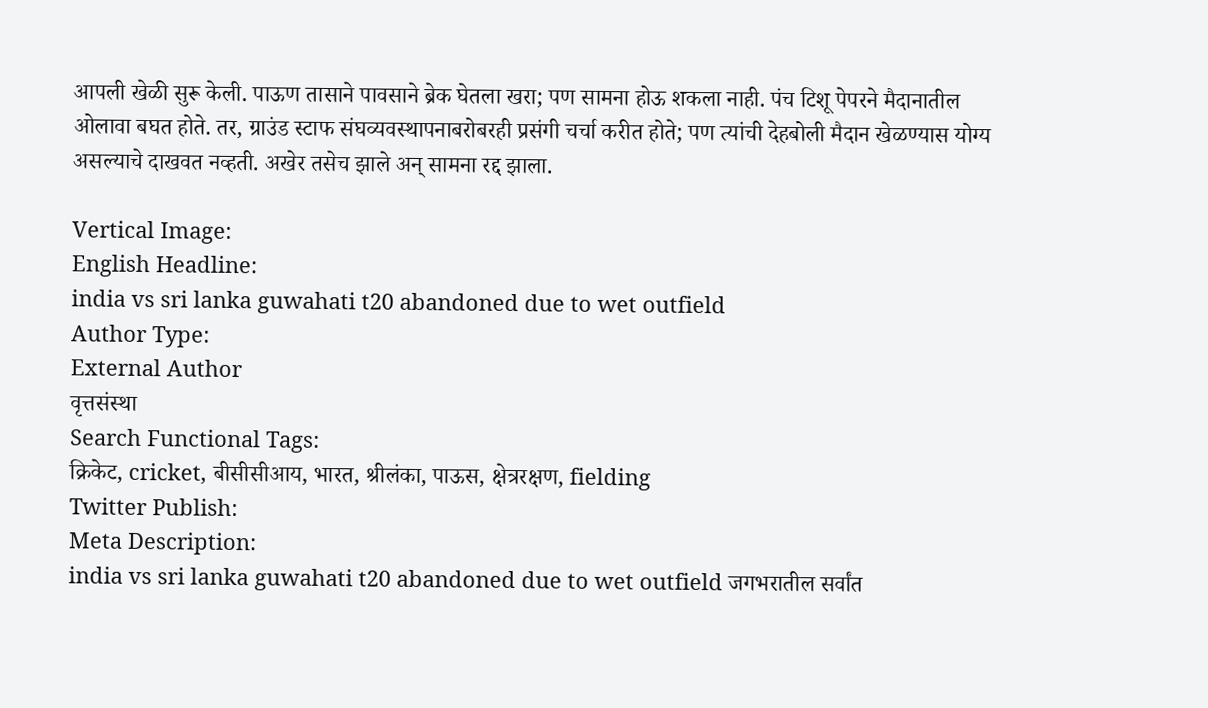आपली खेळी सुरू केली. पाऊण तासाने पावसाने ब्रेक घेतला खरा; पण सामना होऊ शकला नाही. पंच टिशू पेपरने मैदानातील ओलावा बघत होते. तर, ग्राउंड स्टाफ संघव्यवस्थापनाबरोबरही प्रसंगी चर्चा करीत होते; पण त्यांची देहबोली मैदान खेळण्यास योग्य असल्याचे दाखवत नव्हती. अखेर तसेच झाले अन् सामना रद्द झाला.

Vertical Image:
English Headline:
india vs sri lanka guwahati t20 abandoned due to wet outfield
Author Type:
External Author
वृत्तसंस्था
Search Functional Tags:
क्रिकेट, cricket, बीसीसीआय, भारत, श्रीलंका, पाऊस, क्षेत्ररक्षण, fielding
Twitter Publish:
Meta Description:
india vs sri lanka guwahati t20 abandoned due to wet outfield जगभरातील सर्वांत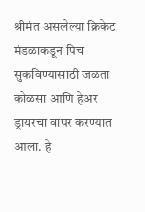श्रीमंत असलेल्या क्रिकेट मंडळाकडून पिच सुकविण्यासाठी जळता कोळसा आणि हेअर ड्रायरचा वापर करण्यात आला. हे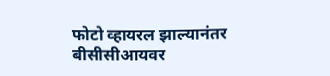फोटो व्हायरल झाल्यानंतर बीसीसीआयवर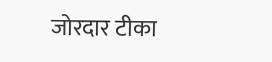जोरदार टीका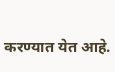करण्यात येत आहे.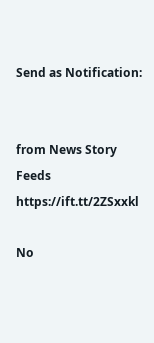Send as Notification:


from News Story Feeds https://ift.tt/2ZSxxkl

No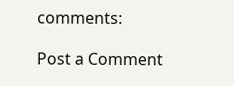comments:

Post a Comment